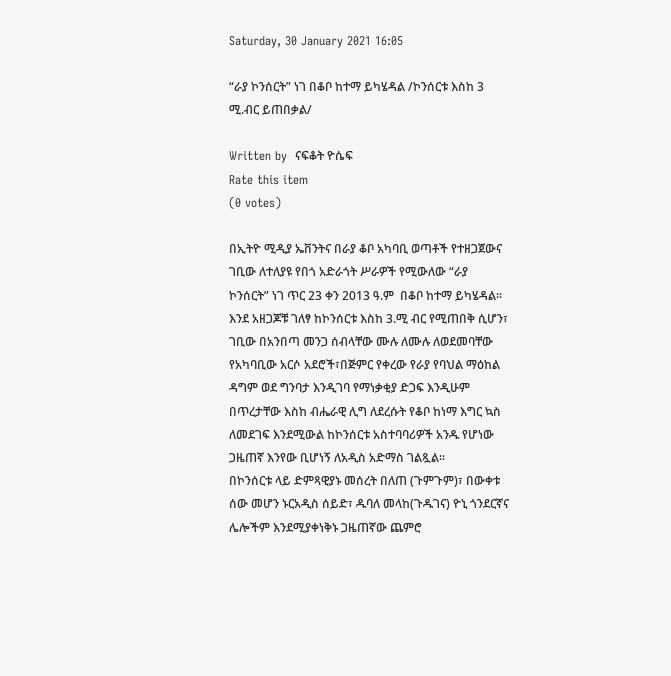Saturday, 30 January 2021 16:05

“ራያ ኮንሰርት” ነገ በቆቦ ከተማ ይካሄዳል /ኮንሰርቱ እስከ 3 ሚ.ብር ይጠበቃል/

Written by  ናፍቆት ዮሴፍ
Rate this item
(0 votes)

በኢትዮ ሚዲያ ኤቨንትና በራያ ቆቦ አካባቢ ወጣቶች የተዘጋጀውና ገቢው ለተለያዩ የበጎ አድራጎት ሥራዎች የሚውለው “ራያ ኮንሰርት” ነገ ጥር 23 ቀን 2013 ዓ.ም  በቆቦ ከተማ ይካሄዳል፡፡
እንደ አዘጋጆቹ ገለፃ ከኮንሰርቱ እስከ 3.ሚ ብር የሚጠበቅ ሲሆን፣ ገቢው በአንበጣ መንጋ ሰብላቸው ሙሉ ለሙሉ ለወደመባቸው የአካባቢው አርሶ አደሮች፣በጅምር የቀረው የራያ የባህል ማዕከል ዳግም ወደ ግንባታ እንዲገባ የማነቃቂያ ድጋፍ እንዲሁም በጥረታቸው እስከ ብሔራዊ ሊግ ለደረሱት የቆቦ ከነማ እግር ኳስ ለመደገፍ እንደሚውል ከኮንሰርቱ አስተባባሪዎች አንዱ የሆነው ጋዜጠኛ እንየው ቢሆነኝ ለአዲስ አድማስ ገልጿል፡፡
በኮንሰርቱ ላይ ድምጻዊያኑ መሰረት በለጠ (ጉምጉም)፣ በውቀቱ ሰው መሆን ኑርአዲስ ሰይድ፣ ዱባለ መላከ(ጉዱገና) ዮኒ ጎንደርኛና ሌሎችም እንደሚያቀነቅኑ ጋዜጠኛው ጨምሮ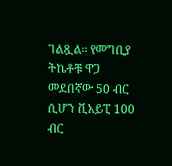ገልጿል፡፡ የመግቢያ ትኬቶቹ ዋጋ መደበኛው 50 ብር ሲሆን ቪአይፒ 100 ብር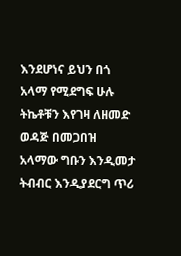እንደሆነና ይህን በጎ አላማ የሚደግፍ ሁሉ ትኬቶቹን እየገዛ ለዘመድ ወዳጅ በመጋበዝ አላማው ግቡን እንዲመታ ትብብር እንዲያደርግ ጥሪ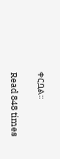ቀርቧል፡፡

Read 848 times